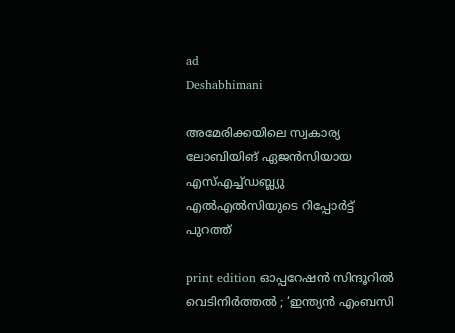ad
Deshabhimani

അമേരിക്കയിലെ സ്വകാര്യ ലോബിയിങ്‌ ഏജൻസിയായ എസ്‌എച്ച്‌ഡബ്ല്യു എൽഎൽസിയുടെ റിപ്പോർട്ട്‌ പുറത്ത്‌

print edition ഓപ്പറേഷൻ സിന്ദൂറിൽ വെടിനിർത്തൽ ; ‘ഇന്ത്യൻ എംബസി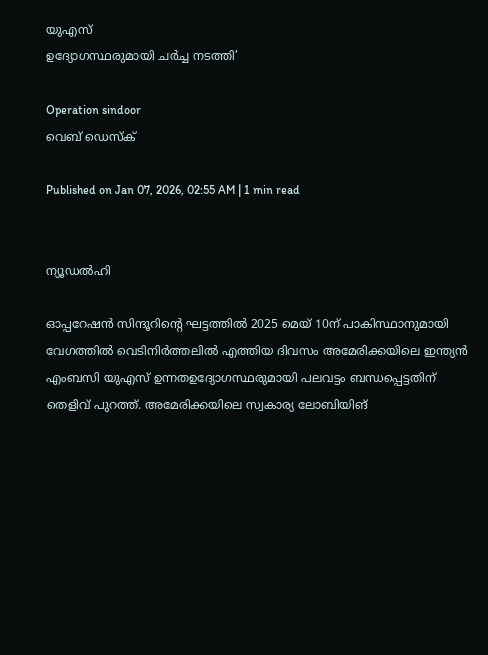യുഎസ്‌
ഉദ്യോഗസ്ഥരുമായി ചർച്ച നടത്തി’

Operation sindoor
വെബ് ഡെസ്ക്

Published on Jan 07, 2026, 02:55 AM | 1 min read


ന്യൂഡൽഹി

ഓപ്പറേഷൻ സിന്ദൂറിന്റെ ഘട്ടത്തിൽ 2025 മെയ്‌ 10ന്‌ പാകിസ്ഥാനുമായി വേഗത്തിൽ വെടിനിർത്തലിൽ എത്തിയ ദിവസം അമേരിക്കയിലെ ഇന്ത്യൻ എംബസി യുഎസ്‌ ഉന്നതഉദ്യോഗസ്ഥരുമായി പലവട്ടം ബന്ധപ്പെട്ടതിന്‌ തെളിവ്‌ പുറത്ത്‌. അമേരിക്കയിലെ സ്വകാര്യ ലോബിയിങ്‌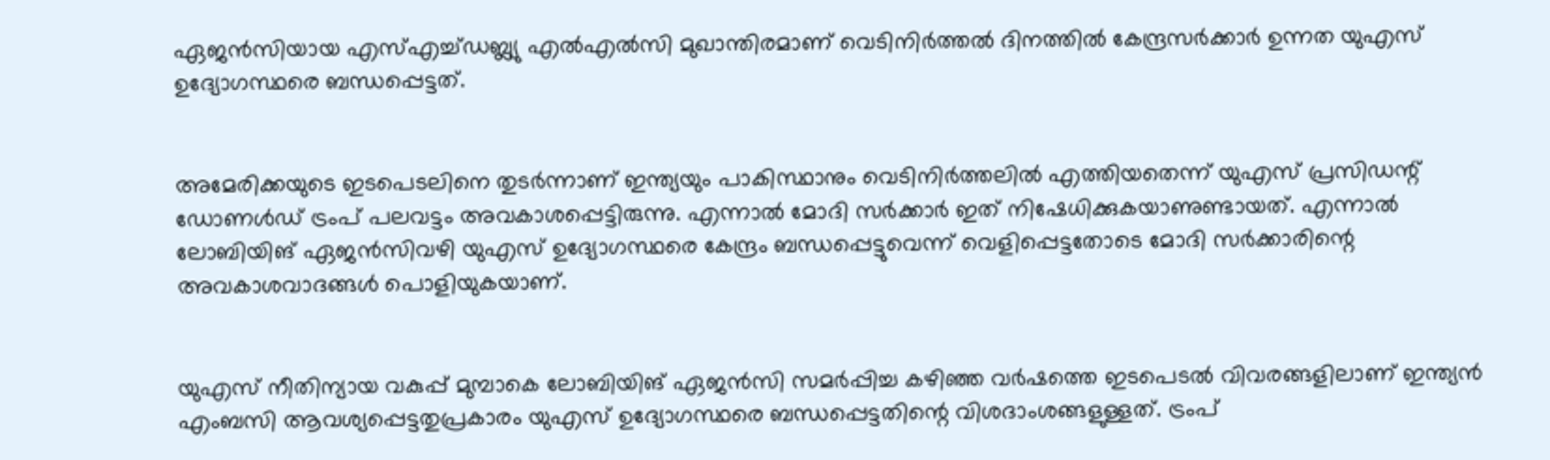ഏജൻസിയായ എസ്‌എച്ച്‌ഡബ്ല്യു എൽഎൽസി മുഖാന്തിരമാണ്‌ വെടിനിർത്തൽ ദിനത്തിൽ കേന്ദ്രസർക്കാർ ഉന്നത യുഎസ്‌ ഉദ്യോഗസ്ഥരെ ബന്ധപ്പെട്ടത്‌.


അമേരിക്കയുടെ ഇടപെടലിനെ തുടർന്നാണ്‌ ഇന്ത്യയും പാകിസ്ഥാനും വെടിനിർത്തലിൽ എത്തിയതെന്ന്‌ യുഎസ്‌ പ്രസിഡന്റ്‌ ഡോണൾഡ്‌ ട്രംപ്‌ പലവട്ടം അവകാശപ്പെട്ടിരുന്നു. എന്നാൽ മോദി സർക്കാർ ഇത്‌ നിഷേധിക്കുകയാണുണ്ടായത്‌. എന്നാൽ ലോബിയിങ്‌ ഏജൻസിവഴി യുഎസ്‌ ഉദ്യോഗസ്ഥരെ കേന്ദ്രം ബന്ധപ്പെട്ടുവെന്ന്‌ വെളിപ്പെട്ടതോടെ മോദി സർക്കാരിന്റെ അവകാശവാദങ്ങൾ പൊളിയുകയാണ്‌.


യുഎസ്‌ നീതിന്യായ വകുപ്പ്‌ മുമ്പാകെ ലോബിയിങ്‌ ഏജൻസി സമർപ്പിച്ച കഴിഞ്ഞ വർഷത്തെ ഇടപെടൽ വിവരങ്ങളിലാണ്‌ ഇന്ത്യൻ എംബസി ആവശ്യപ്പെട്ടതുപ്രകാരം യുഎസ്‌ ഉദ്യോഗസ്ഥരെ ബന്ധപ്പെട്ടതിന്റെ വിശദാംശങ്ങളുള്ളത്‌. ട്രംപ്‌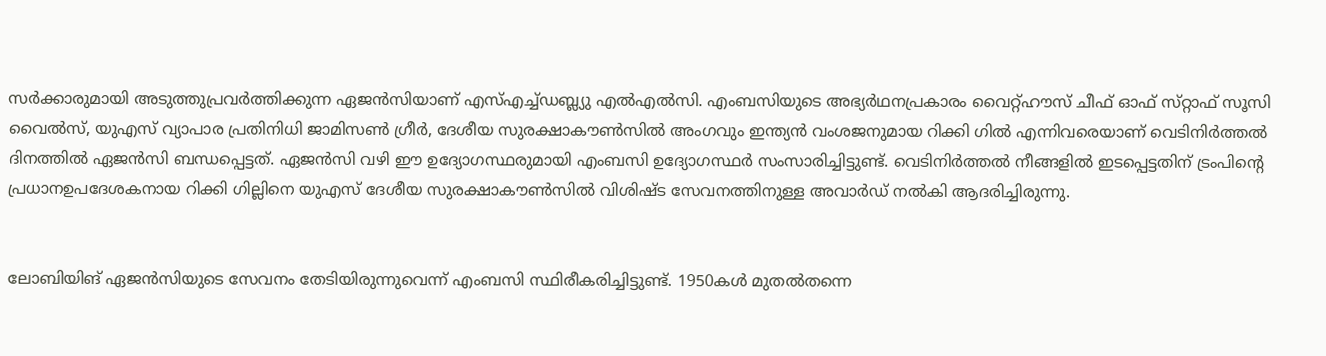സർക്കാരുമായി അടുത്തുപ്രവർത്തിക്കുന്ന ഏജൻസിയാണ്‌ എസ്‌എച്ച്‌ഡബ്ല്യു എൽഎൽസി. എംബസിയുടെ അഭ്യർഥനപ്രകാരം വൈറ്റ്‌ഹ‍ൗസ്‌ ചീഫ്‌ ഓഫ്‌ സ്‌റ്റാഫ്‌ സൂസി വൈൽസ്‌, യുഎസ്‌ വ്യാപാര പ്രതിനിധി ജാമിസൺ ഗ്രീർ, ദേശീയ സുരക്ഷാക‍ൗൺസിൽ അംഗവും ഇന്ത്യൻ വംശജനുമായ റിക്കി ഗിൽ എന്നിവരെയാണ്‌ വെടിനിർത്തൽ ദിനത്തിൽ ഏജൻസി ബന്ധപ്പെട്ടത്‌. ഏജൻസി വഴി ഇ‍ൗ ഉദ്യോഗസ്ഥരുമായി എംബസി ഉദ്യോഗസ്ഥർ സംസാരിച്ചിട്ടുണ്ട്‌. വെടിനിർത്തൽ നീങ്ങളിൽ ഇടപ്പെട്ടതിന്‌ ട്രംപിന്റെ പ്രധാനഉപദേശകനായ റിക്കി ഗില്ലിനെ യുഎസ്‌ ദേശീയ സുരക്ഷാക‍ൗൺസിൽ വിശിഷ്ട സേവനത്തിനുള്ള അവാർഡ്‌ നൽകി ആദരിച്ചിരുന്നു.


ലോബിയിങ്‌ ഏജൻസിയുടെ സേവനം തേടിയിരുന്നുവെന്ന്‌ എംബസി സ്ഥിരീകരിച്ചിട്ടുണ്ട്‌. 1950കൾ മുതൽതന്നെ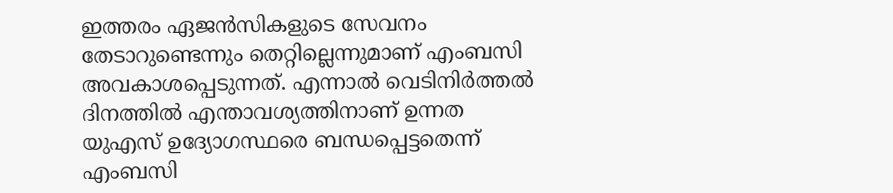ഇത്തരം ഏജൻസികളുടെ സേവനം തേടാറുണ്ടെന്നും തെറ്റില്ലെന്നുമാണ്‌ എംബസി അവകാശപ്പെടുന്നത്‌. എന്നാൽ വെടിനിർത്തൽ ദിനത്തിൽ എന്താവശ്യത്തിനാണ്‌ ഉന്നത യുഎസ്‌ ഉദ്യോഗസ്ഥരെ ബന്ധപ്പെട്ടതെന്ന്‌ എംബസി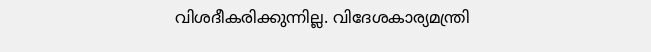വിശദീകരിക്കുന്നില്ല. വിദേശകാര്യമന്ത്രി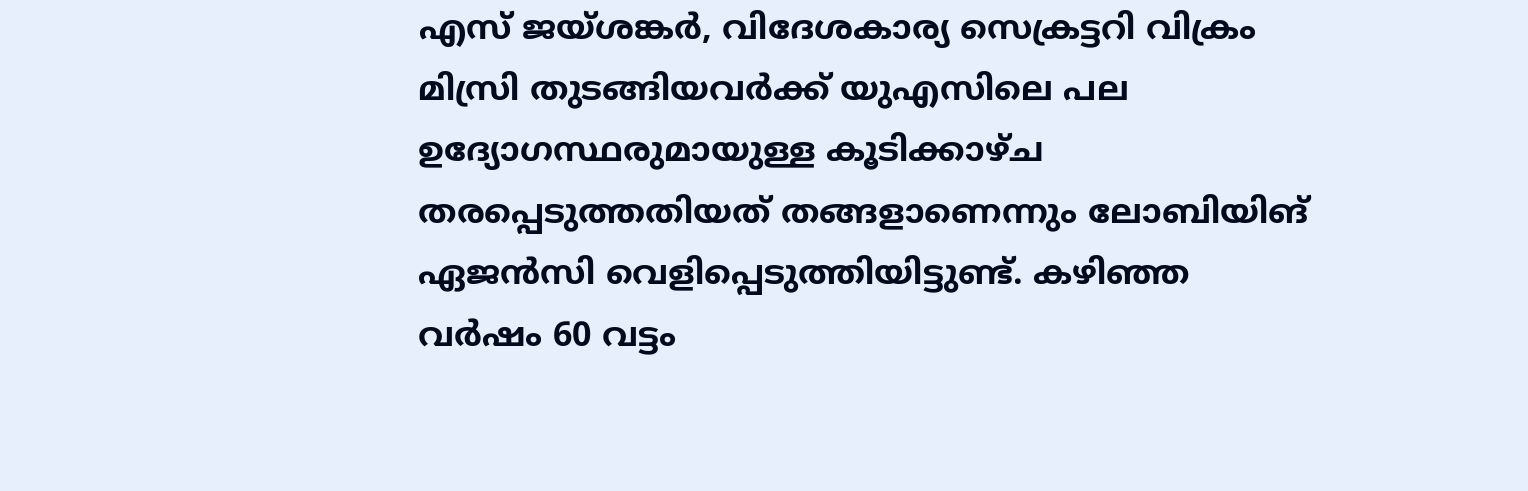എസ്‌ ജയ്‌ശങ്കർ, വിദേശകാര്യ സെക്രട്ടറി വിക്രം മിസ്രി തുടങ്ങിയവർക്ക്‌ യുഎസിലെ പല ഉദ്യോഗസ്ഥരുമായുള്ള കൂടിക്കാഴ്‌ച തരപ്പെടുത്തതിയത്‌ തങ്ങളാണെന്നും ലോബിയിങ്‌ ഏജൻസി വെളിപ്പെടുത്തിയിട്ടുണ്ട്‌. കഴിഞ്ഞ വർഷം 60 വട്ടം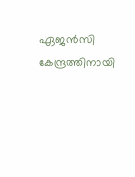ഏജൻസി കേന്ദ്രത്തിനായി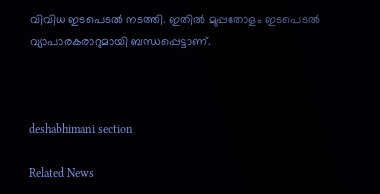വിവിധ ഇടപെടൽ നടത്തി. ഇതിൽ മുപ്പതോളം ഇടപെടൽ വ്യാപാരകരാറുമായി ബന്ധപ്പെട്ടാണ്‌.



deshabhimani section

Related News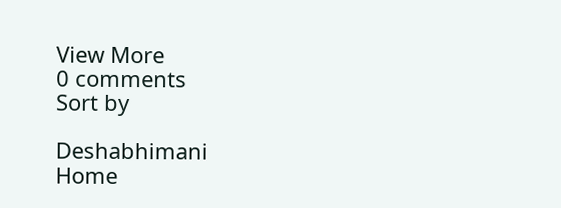View More
0 comments
Sort by

Deshabhimani
Home